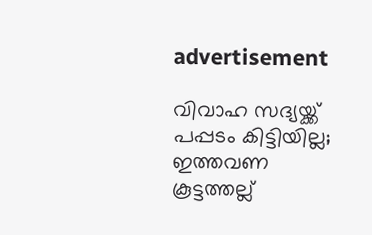advertisement

വിവാഹ സദ്യയ്ക്ക് പപ്പടം കിട്ടിയില്ല; ഇത്തവണ കൂട്ടത്തല്ല്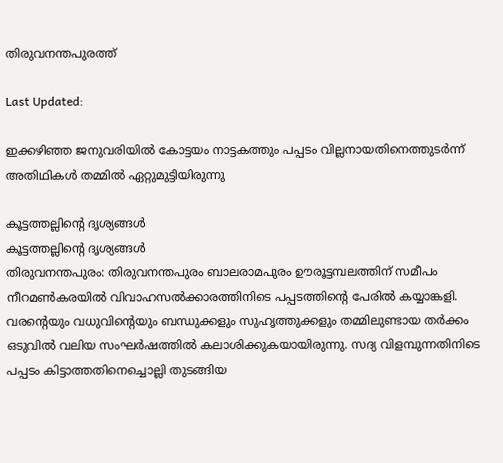തിരുവനന്തപുരത്ത്

Last Updated:

ഇക്കഴിഞ്ഞ ജനുവരിയിൽ കോട്ടയം നാട്ടകത്തും പപ്പടം വില്ലനായതിനെത്തുടർന്ന് അതിഥികൾ തമ്മിൽ ഏറ്റുമുട്ടിയിരുന്നു

കൂട്ടത്തല്ലിന്റെ ദൃശ്യങ്ങൾ
കൂട്ടത്തല്ലിന്റെ ദൃശ്യങ്ങൾ
തിരുവനന്തപുരം: തിരുവനന്തപുരം ബാലരാമപുരം ഊരൂട്ടമ്പലത്തിന് സമീപം നീറമൺകരയിൽ വിവാഹസൽക്കാരത്തിനിടെ പപ്പടത്തിന്റെ പേരിൽ കയ്യാങ്കളി. വരന്റെയും വധുവിന്റെയും ബന്ധുക്കളും സുഹൃത്തുക്കളും തമ്മിലുണ്ടായ തർക്കം ഒടുവിൽ വലിയ സംഘർഷത്തിൽ കലാശിക്കുകയായിരുന്നു. സദ്യ വിളമ്പുന്നതിനിടെ പപ്പടം കിട്ടാത്തതിനെച്ചൊല്ലി തുടങ്ങിയ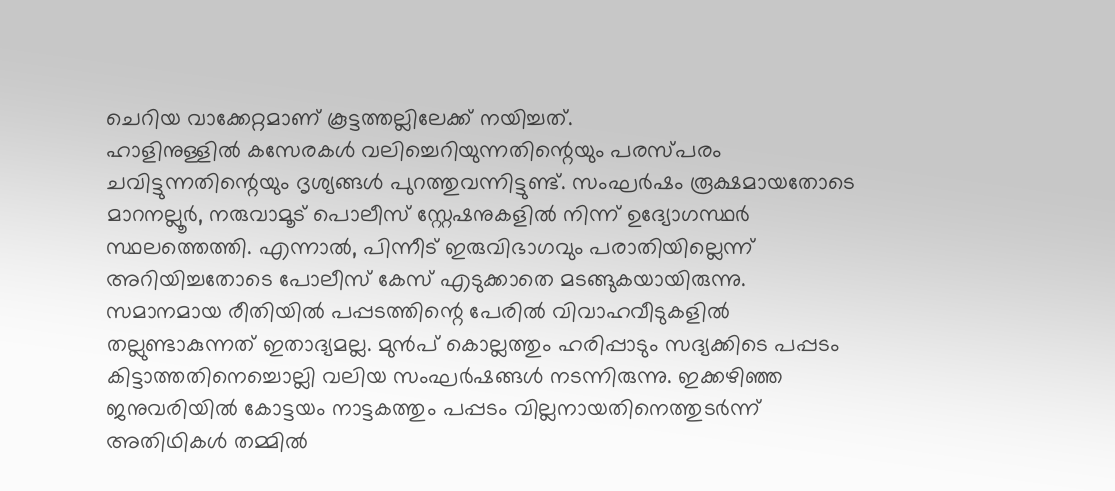ചെറിയ വാക്കേറ്റമാണ് കൂട്ടത്തല്ലിലേക്ക് നയിച്ചത്.
ഹാളിനുള്ളിൽ കസേരകൾ വലിച്ചെറിയുന്നതിന്റെയും പരസ്പരം ചവിട്ടുന്നതിന്റെയും ദൃശ്യങ്ങൾ പുറത്തുവന്നിട്ടുണ്ട്. സംഘർഷം രൂക്ഷമായതോടെ മാറനല്ലൂർ, നരുവാമൂട് പൊലീസ് സ്റ്റേഷനുകളിൽ നിന്ന് ഉദ്യോഗസ്ഥർ സ്ഥലത്തെത്തി. എന്നാൽ, പിന്നീട് ഇരുവിഭാഗവും പരാതിയില്ലെന്ന് അറിയിച്ചതോടെ പോലീസ് കേസ് എടുക്കാതെ മടങ്ങുകയായിരുന്നു.
സമാനമായ രീതിയിൽ പപ്പടത്തിന്റെ പേരിൽ വിവാഹവീടുകളിൽ തല്ലുണ്ടാകുന്നത് ഇതാദ്യമല്ല. മുൻപ് കൊല്ലത്തും ഹരിപ്പാടും സദ്യക്കിടെ പപ്പടം കിട്ടാത്തതിനെച്ചൊല്ലി വലിയ സംഘർഷങ്ങൾ നടന്നിരുന്നു. ഇക്കഴിഞ്ഞ ജനുവരിയിൽ കോട്ടയം നാട്ടകത്തും പപ്പടം വില്ലനായതിനെത്തുടർന്ന് അതിഥികൾ തമ്മിൽ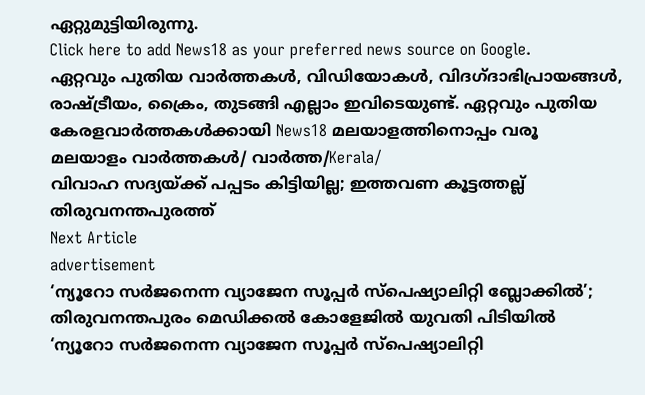ഏറ്റുമുട്ടിയിരുന്നു.
Click here to add News18 as your preferred news source on Google.
ഏറ്റവും പുതിയ വാർത്തകൾ, വിഡിയോകൾ, വിദഗ്ദാഭിപ്രായങ്ങൾ, രാഷ്ട്രീയം, ക്രൈം, തുടങ്ങി എല്ലാം ഇവിടെയുണ്ട്. ഏറ്റവും പുതിയ കേരളവാർത്തകൾക്കായി News18 മലയാളത്തിനൊപ്പം വരൂ
മലയാളം വാർത്തകൾ/ വാർത്ത/Kerala/
വിവാഹ സദ്യയ്ക്ക് പപ്പടം കിട്ടിയില്ല; ഇത്തവണ കൂട്ടത്തല്ല് തിരുവനന്തപുരത്ത്
Next Article
advertisement
‘ന്യൂറോ സർജനെന്ന വ്യാജേന സൂപ്പർ സ്‌പെഷ്യാലിറ്റി ബ്ലോക്കില്‍’; തിരുവനന്തപുരം‌ മെഡിക്കല്‍ കോളേജില്‍ യുവതി പിടിയില്‍
‘ന്യൂറോ സർജനെന്ന വ്യാജേന സൂപ്പർ സ്‌പെഷ്യാലിറ്റി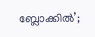ബ്ലോക്കില്‍’;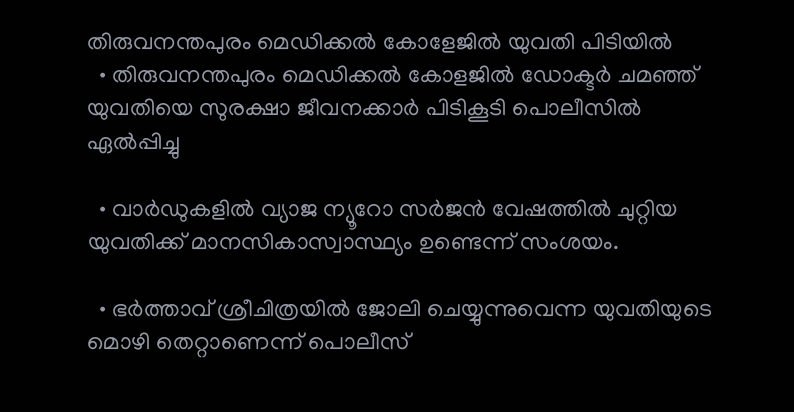തിരുവനന്തപുരം‌ മെഡിക്കല്‍ കോളേജില്‍ യുവതി പിടിയില്‍
  • തിരുവനന്തപുരം മെഡിക്കൽ കോളജിൽ ഡോക്ടർ ചമഞ്ഞ് യുവതിയെ സുരക്ഷാ ജീവനക്കാർ പിടികൂടി പൊലീസിൽ ഏൽപ്പിച്ചു

  • വാർഡുകളിൽ വ്യാജ ന്യൂറോ സർജൻ വേഷത്തിൽ ചുറ്റിയ യുവതിക്ക് മാനസികാസ്വാസ്ഥ്യം ഉണ്ടെന്ന് സംശയം.

  • ഭർത്താവ് ശ്രീചിത്രയിൽ ജോലി ചെയ്യുന്നുവെന്ന യുവതിയുടെ മൊഴി തെറ്റാണെന്ന് പൊലീസ്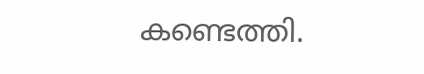കണ്ടെത്തി.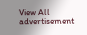View All
advertisement